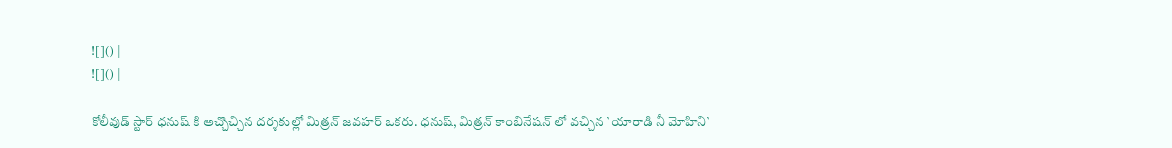![]() |
![]() |

కోలీవుడ్ స్టార్ ధనుష్ కి అచ్చొచ్చిన దర్శకుల్లో మిత్రన్ జవహర్ ఒకరు. ధనుష్, మిత్రన్ కాంబినేషన్ లో వచ్చిన `యారాడి నీ మోహిని`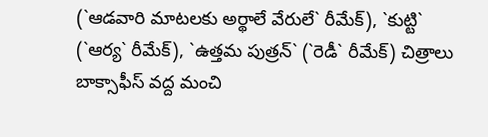(`ఆడవారి మాటలకు అర్థాలే వేరులే` రీమేక్), `కుట్టి` (`ఆర్య` రీమేక్), `ఉత్తమ పుత్రన్` (`రెడీ` రీమేక్) చిత్రాలు బాక్సాఫీస్ వద్ద మంచి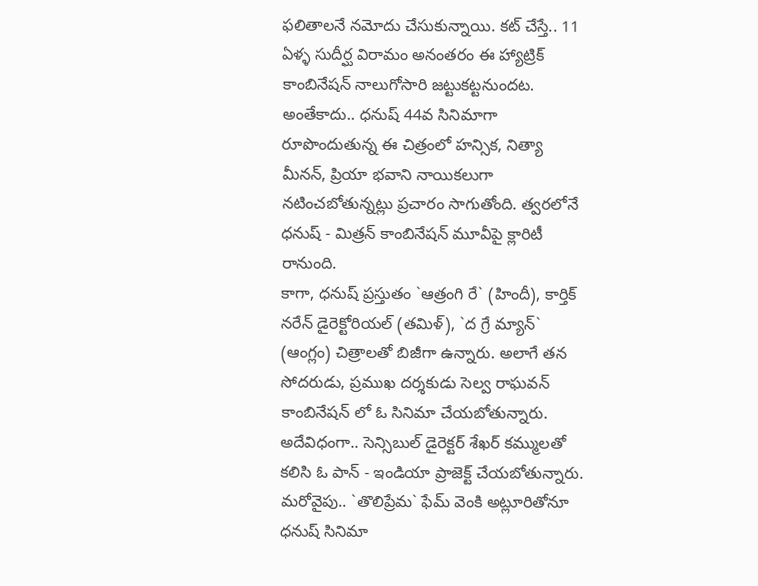ఫలితాలనే నమోదు చేసుకున్నాయి. కట్ చేస్తే.. 11 ఏళ్ళ సుదీర్ఘ విరామం అనంతరం ఈ హ్యాట్రిక్ కాంబినేషన్ నాలుగోసారి జట్టుకట్టనుందట. అంతేకాదు.. ధనుష్ 44వ సినిమాగా రూపొందుతున్న ఈ చిత్రంలో హన్సిక, నిత్యా మీనన్, ప్రియా భవాని నాయికలుగా నటించబోతున్నట్లు ప్రచారం సాగుతోంది. త్వరలోనే ధనుష్ - మిత్రన్ కాంబినేషన్ మూవీపై క్లారిటీ రానుంది.
కాగా, ధనుష్ ప్రస్తుతం `ఆత్రంగి రే` (హిందీ), కార్తిక్ నరేన్ డైరెక్టోరియల్ (తమిళ్), `ద గ్రే మ్యాన్` (ఆంగ్లం) చిత్రాలతో బిజీగా ఉన్నారు. అలాగే తన సోదరుడు, ప్రముఖ దర్శకుడు సెల్వ రాఘవన్ కాంబినేషన్ లో ఓ సినిమా చేయబోతున్నారు. అదేవిధంగా.. సెన్సిబుల్ డైరెక్టర్ శేఖర్ కమ్ములతో కలిసి ఓ పాన్ - ఇండియా ప్రాజెక్ట్ చేయబోతున్నారు. మరోవైపు.. `తొలిప్రేమ` ఫేమ్ వెంకి అట్లూరితోనూ ధనుష్ సినిమా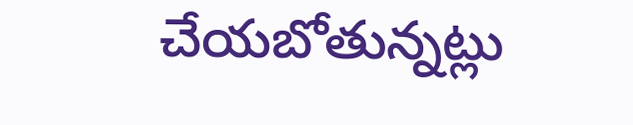చేయబోతున్నట్లు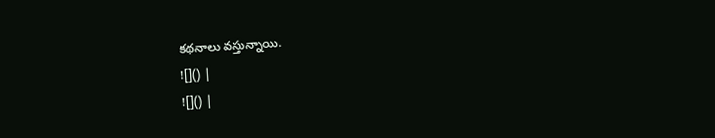కథనాలు వస్తున్నాయి.
![]() |
![]() |